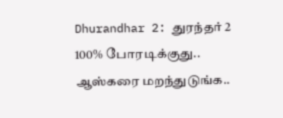Dhurandhar 2: துரந்தர் 2 100% போரடிக்குது.. ஆஸ்கரை மறந்துடுங்க..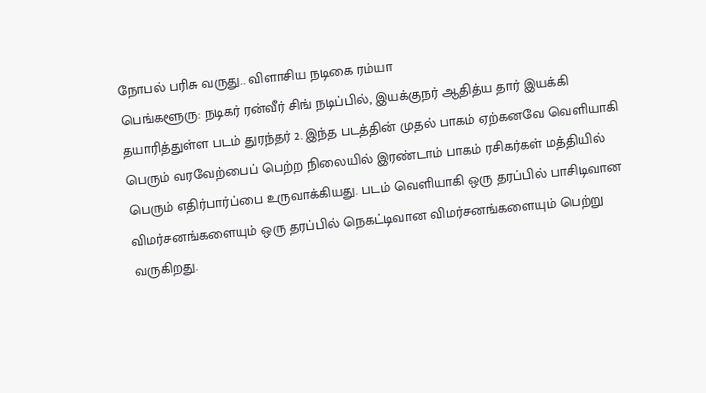நோபல் பரிசு வருது.. விளாசிய நடிகை ரம்யா
பெங்களூரு: நடிகர் ரன்வீர் சிங் நடிப்பில், இயக்குநர் ஆதித்ய தார் இயக்கி தயாரித்துள்ள படம் துரந்தர் 2. இந்த படத்தின் முதல் பாகம் ஏற்கனவே வெளியாகி பெரும் வரவேற்பைப் பெற்ற நிலையில் இரண்டாம் பாகம் ரசிகர்கள் மத்தியில் பெரும் எதிர்பார்ப்பை உருவாக்கியது. படம் வெளியாகி ஒரு தரப்பில் பாசிடிவான விமர்சனங்களையும் ஒரு தரப்பில் நெகட்டிவான விமர்சனங்களையும் பெற்று வருகிறது.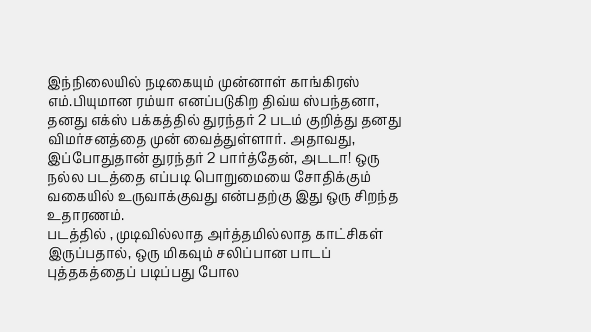இந்நிலையில் நடிகையும் முன்னாள் காங்கிரஸ் எம்.பியுமான ரம்யா எனப்படுகிற திவ்ய ஸ்பந்தனா, தனது எக்ஸ் பக்கத்தில் துரந்தர் 2 படம் குறித்து தனது விமர்சனத்தை முன் வைத்துள்ளார். அதாவது, இப்போதுதான் துரந்தர் 2 பார்த்தேன், அடடா! ஒரு நல்ல படத்தை எப்படி பொறுமையை சோதிக்கும் வகையில் உருவாக்குவது என்பதற்கு இது ஒரு சிறந்த உதாரணம்.
படத்தில் , முடிவில்லாத அர்த்தமில்லாத காட்சிகள் இருப்பதால், ஒரு மிகவும் சலிப்பான பாடப் புத்தகத்தைப் படிப்பது போல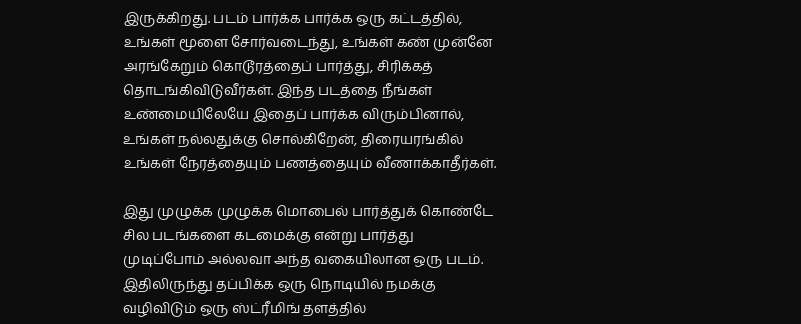இருக்கிறது. படம் பார்க்க பார்க்க ஒரு கட்டத்தில், உங்கள் மூளை சோர்வடைந்து, உங்கள் கண் முன்னே அரங்கேறும் கொடூரத்தைப் பார்த்து, சிரிக்கத் தொடங்கிவிடுவீர்கள். இந்த படத்தை நீங்கள் உண்மையிலேயே இதைப் பார்க்க விரும்பினால், உங்கள் நல்லதுக்கு சொல்கிறேன், திரையரங்கில் உங்கள் நேரத்தையும் பணத்தையும் வீணாக்காதீர்கள்.

இது முழுக்க முழுக்க மொபைல் பார்த்துக் கொண்டே சில படங்களை கடமைக்கு என்று பார்த்து முடிப்போம் அல்லவா அந்த வகையிலான ஒரு படம். இதிலிருந்து தப்பிக்க ஒரு நொடியில் நமக்கு வழிவிடும் ஒரு ஸ்ட்ரீமிங் தளத்தில்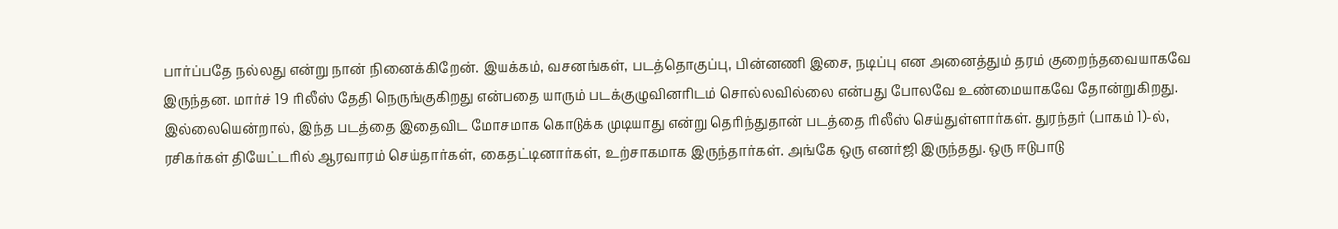பார்ப்பதே நல்லது என்று நான் நினைக்கிறேன். இயக்கம், வசனங்கள், படத்தொகுப்பு, பின்னணி இசை, நடிப்பு என அனைத்தும் தரம் குறைந்தவையாகவே இருந்தன. மார்ச் 19 ரிலீஸ் தேதி நெருங்குகிறது என்பதை யாரும் படக்குழுவினரிடம் சொல்லவில்லை என்பது போலவே உண்மையாகவே தோன்றுகிறது.
இல்லையென்றால், இந்த படத்தை இதைவிட மோசமாக கொடுக்க முடியாது என்று தெரிந்துதான் படத்தை ரிலீஸ் செய்துள்ளார்கள். துரந்தர் (பாகம் 1)-ல், ரசிகர்கள் தியேட்டரில் ஆரவாரம் செய்தார்கள், கைதட்டினார்கள், உற்சாகமாக இருந்தார்கள். அங்கே ஒரு எனர்ஜி இருந்தது. ஒரு ஈடுபாடு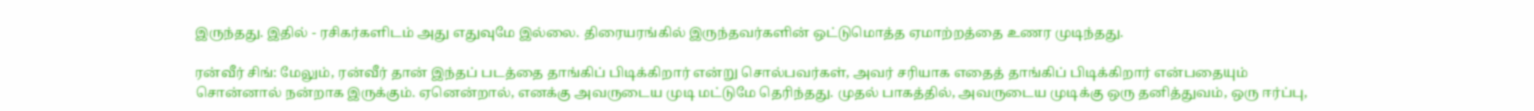இருந்தது. இதில் - ரசிகர்களிடம் அது எதுவுமே இல்லை. திரையரங்கில் இருந்தவர்களின் ஒட்டுமொத்த ஏமாற்றத்தை உணர முடிந்தது.

ரன்வீர் சிங்: மேலும், ரன்வீர் தான் இந்தப் படத்தை தாங்கிப் பிடிக்கிறார் என்று சொல்பவர்கள், அவர் சரியாக எதைத் தாங்கிப் பிடிக்கிறார் என்பதையும் சொன்னால் நன்றாக இருக்கும். ஏனென்றால், எனக்கு அவருடைய முடி மட்டுமே தெரிந்தது. முதல் பாகத்தில், அவருடைய முடிக்கு ஒரு தனித்துவம், ஒரு ஈர்ப்பு,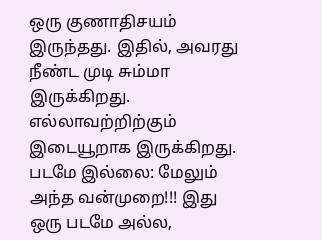ஒரு குணாதிசயம் இருந்தது. இதில், அவரது நீண்ட முடி சும்மா இருக்கிறது. எல்லாவற்றிற்கும் இடையூறாக இருக்கிறது.
படமே இல்லை: மேலும் அந்த வன்முறை!!! இது ஒரு படமே அல்ல,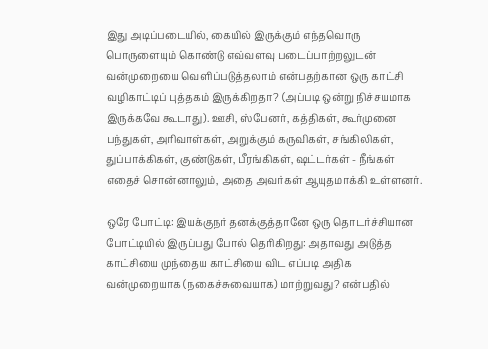இது அடிப்படையில், கையில் இருக்கும் எந்தவொரு பொருளையும் கொண்டு எவ்வளவு படைப்பாற்றலுடன் வன்முறையை வெளிப்படுத்தலாம் என்பதற்கான ஒரு காட்சி வழிகாட்டிப் புத்தகம் இருக்கிறதா? (அப்படி ஒன்று நிச்சயமாக இருக்கவே கூடாது). ஊசி, ஸ்பேனர், கத்திகள், கூர்முனை பந்துகள், அரிவாள்கள், அறுக்கும் கருவிகள், சங்கிலிகள், துப்பாக்கிகள், குண்டுகள், பீரங்கிகள், ஷட்டர்கள் - நீங்கள் எதைச் சொன்னாலும், அதை அவர்கள் ஆயுதமாக்கி உள்ளனர்.

ஒரே போட்டி: இயக்குநர் தனக்குத்தானே ஒரு தொடர்ச்சியான போட்டியில் இருப்பது போல் தெரிகிறது: அதாவது அடுத்த காட்சியை முந்தைய காட்சியை விட எப்படி அதிக வன்முறையாக (நகைச்சுவையாக) மாற்றுவது? என்பதில்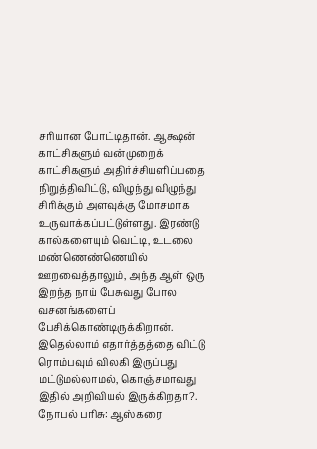சரியான போட்டிதான். ஆக்ஷன் காட்சிகளும் வன்முறைக் காட்சிகளும் அதிர்ச்சியளிப்பதை நிறுத்திவிட்டு, விழுந்து விழுந்து சிரிக்கும் அளவுக்கு மோசமாக உருவாக்கப்பட்டுள்ளது. இரண்டு கால்களையும் வெட்டி, உடலை மண்ணெண்ணெயில் ஊறவைத்தாலும், அந்த ஆள் ஒரு இறந்த நாய் பேசுவது போல வசனங்களைப் பேசிக்கொண்டிருக்கிறான். இதெல்லாம் எதார்த்தத்தை விட்டு ரொம்பவும் விலகி இருப்பது மட்டுமல்லாமல், கொஞ்சமாவது இதில் அறிவியல் இருக்கிறதா?.
நோபல் பரிசு: ஆஸ்கரை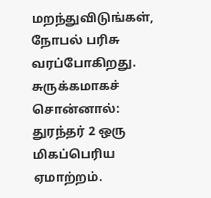மறந்துவிடுங்கள், நோபல் பரிசு வரப்போகிறது. சுருக்கமாகச் சொன்னால்: துரந்தர் 2 ஒரு மிகப்பெரிய ஏமாற்றம்.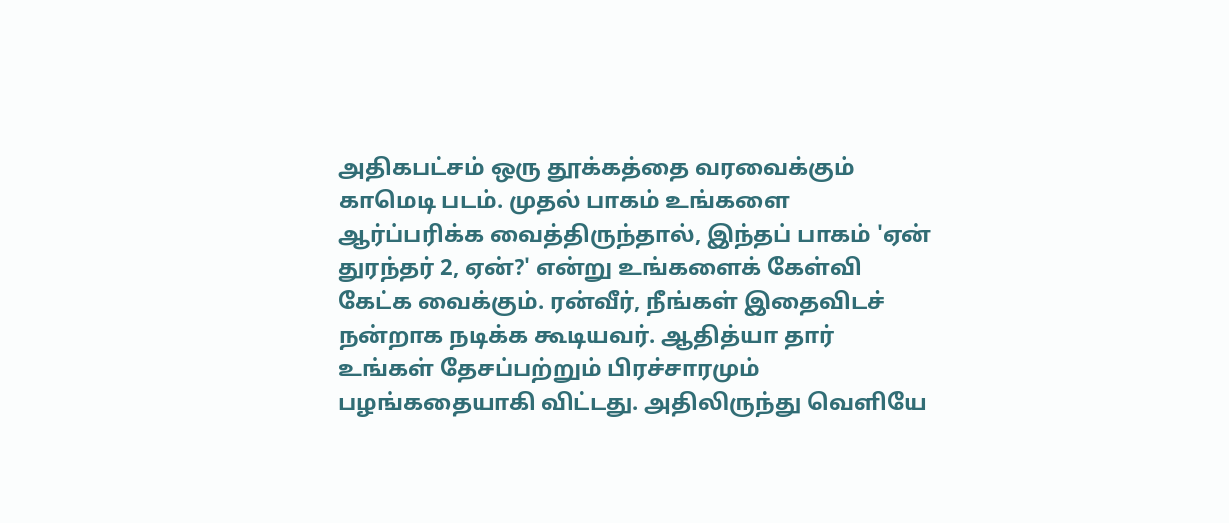அதிகபட்சம் ஒரு தூக்கத்தை வரவைக்கும் காமெடி படம். முதல் பாகம் உங்களை ஆர்ப்பரிக்க வைத்திருந்தால், இந்தப் பாகம் 'ஏன் துரந்தர் 2, ஏன்?' என்று உங்களைக் கேள்வி கேட்க வைக்கும். ரன்வீர், நீங்கள் இதைவிடச் நன்றாக நடிக்க கூடியவர். ஆதித்யா தார் உங்கள் தேசப்பற்றும் பிரச்சாரமும் பழங்கதையாகி விட்டது. அதிலிருந்து வெளியே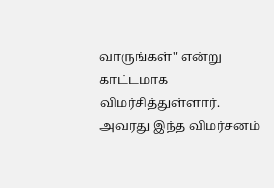வாருங்கள்" என்று காட்டமாக விமர்சித்துள்ளார். அவரது இந்த விமர்சனம்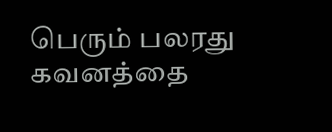பெரும் பலரது கவனத்தை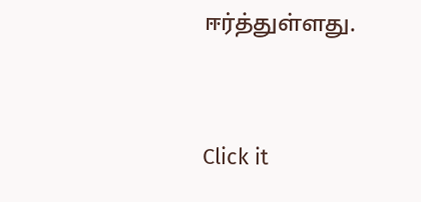ஈர்த்துள்ளது.


Click it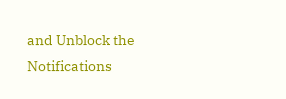and Unblock the Notifications